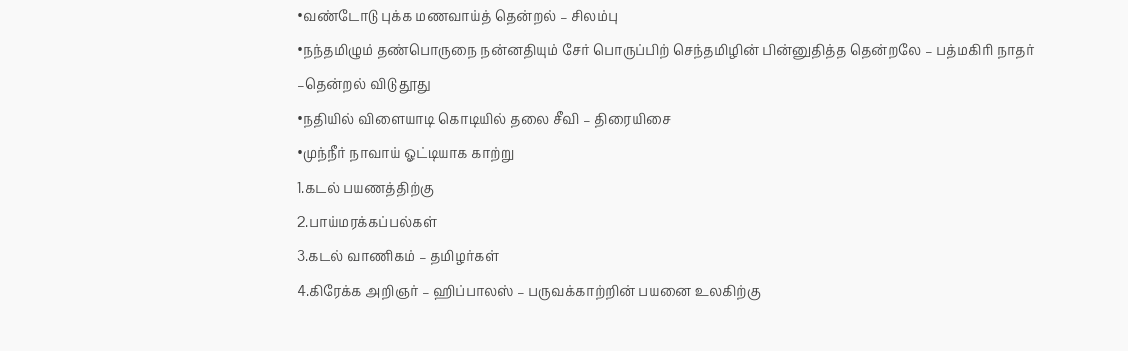•வண்டோடு புக்க மணவாய்த் தென்றல் – சிலம்பு
•நந்தமிழும் தண்பொருநை நன்னதியும் சேர் பொருப்பிற் செந்தமிழின் பின்னுதித்த தென்றலே – பத்மகிரி நாதர் –தென்றல் விடு தூது
•நதியில் விளையாடி கொடியில் தலை சீவி – திரையிசை
•முந்நீர் நாவாய் ஓட்டியாக காற்று
1.கடல் பயணத்திற்கு
2.பாய்மரக்கப்பல்கள்
3.கடல் வாணிகம் – தமிழர்கள்
4.கிரேக்க அறிஞர் – ஹிப்பாலஸ் – பருவக்காற்றின் பயனை உலகிற்கு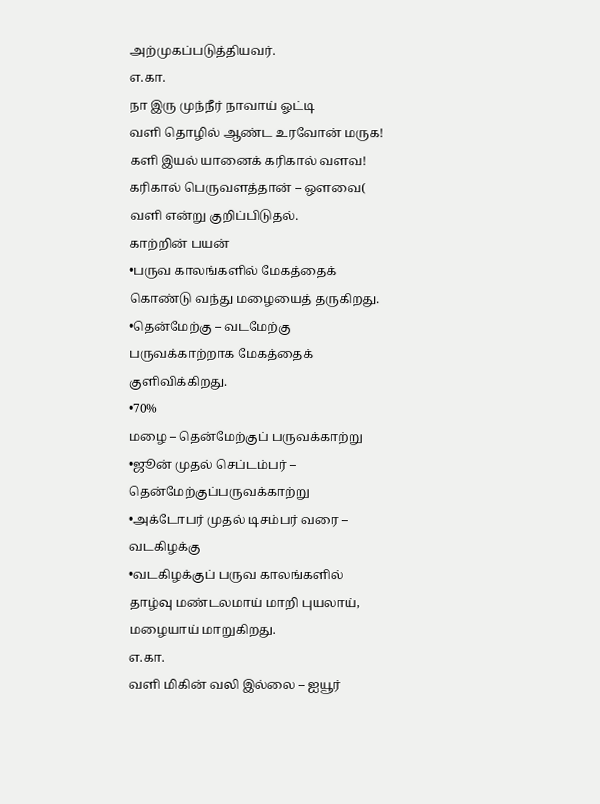அற்முகப்படுத்தியவர்.
எ.கா.
நா இரு முந்நீர் நாவாய் ஓட்டி
வளி தொழில் ஆண்ட உரவோன் மருக!
களி இயல் யானைக் கரிகால் வளவ!
கரிகால் பெருவளத்தான் – ஔவை( வளி என்று குறிப்பிடுதல்.
காற்றின் பயன்
•பருவ காலங்களில் மேகத்தைக் கொண்டு வந்து மழையைத் தருகிறது.
•தென்மேற்கு – வடமேற்கு பருவக்காற்றாக மேகத்தைக் குளிவிக்கிறது.
•70%
மழை – தென்மேற்குப் பருவக்காற்று
•ஜூன் முதல் செப்டம்பர் – தென்மேற்குப்பருவக்காற்று
•அக்டோபர் முதல் டிசம்பர் வரை – வடகிழக்கு
•வடகிழக்குப் பருவ காலங்களில் தாழ்வு மண்டலமாய் மாறி புயலாய், மழையாய் மாறுகிறது.
எ.கா.
வளி மிகின் வலி இல்லை – ஐயூர்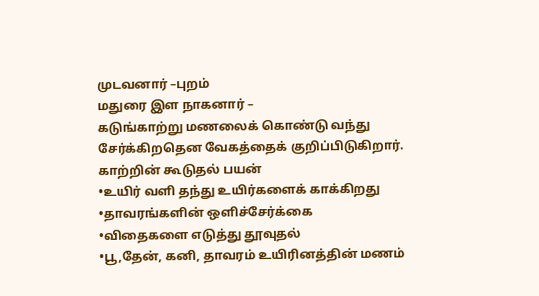முடவனார் –புறம்
மதுரை இள நாகனார் –
கடுங்காற்று மணலைக் கொண்டு வந்து சேர்க்கிறதென வேகத்தைக் குறிப்பிடுகிறார்.
காற்றின் கூடுதல் பயன்
•உயிர் வளி தந்து உயிர்களைக் காக்கிறது
•தாவரங்களின் ஒளிச்சேர்க்கை
•விதைகளை எடுத்து தூவுதல்
•பூ,தேன், கனி, தாவரம் உயிரினத்தின் மணம்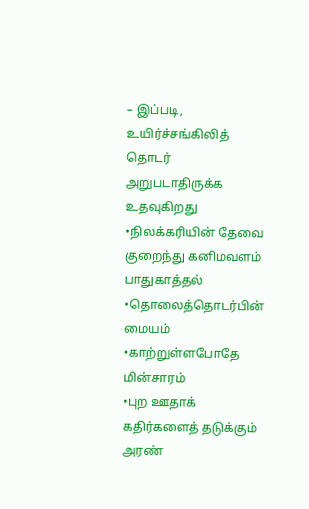– இப்படி, உயிர்ச்சங்கிலித் தொடர் அறுபடாதிருக்க உதவுகிறது
•நிலக்கரியின் தேவை குறைந்து கனிமவளம் பாதுகாத்தல்
•தொலைத்தொடர்பின் மையம்
•காற்றுள்ளபோதே மின்சாரம்
•புற ஊதாக் கதிர்களைத் தடுக்கும் அரண்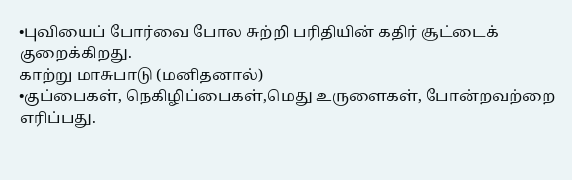•புவியைப் போர்வை போல சுற்றி பரிதியின் கதிர் சூட்டைக் குறைக்கிறது.
காற்று மாசுபாடு (மனிதனால்)
•குப்பைகள், நெகிழிப்பைகள்,மெது உருளைகள், போன்றவற்றை எரிப்பது.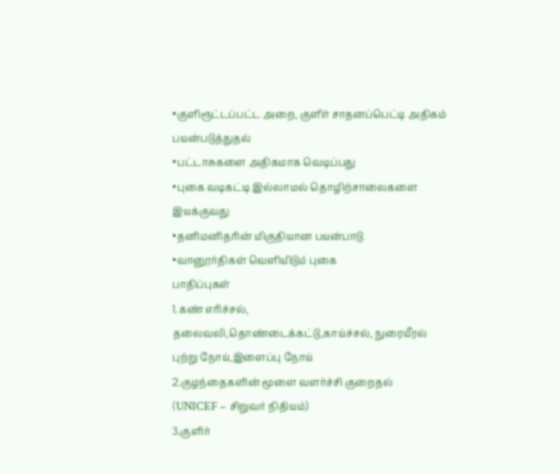•குளிரூட்டப்பட்ட அறை, குளிர் சாதனப்பெட்டி அதிகம் பயன்படுத்துதல்
•பட்டாசுகளை அதிகமாக வெடிப்பது
•புகை வடிகட்டி இல்லாமல் தொழிற்சாலைகளை இயக்குவது
•தனிமனிதரின் மிகுதியான பயன்பாடு
•வானூர்திகள் வெளியிடும் புகை
பாதிப்புகள்
1.கண் எரிச்சல், தலைவலி,தொண்டைக்கட்டு,காய்ச்சல், நுரையீரல் புற்று நோய்,இளைப்பு நோய்
2.குழந்தைகளின் மூளை வளர்ச்சி குறைதல்
(UNICEF – சிறுவர் நிதியம்)
3.குளிர்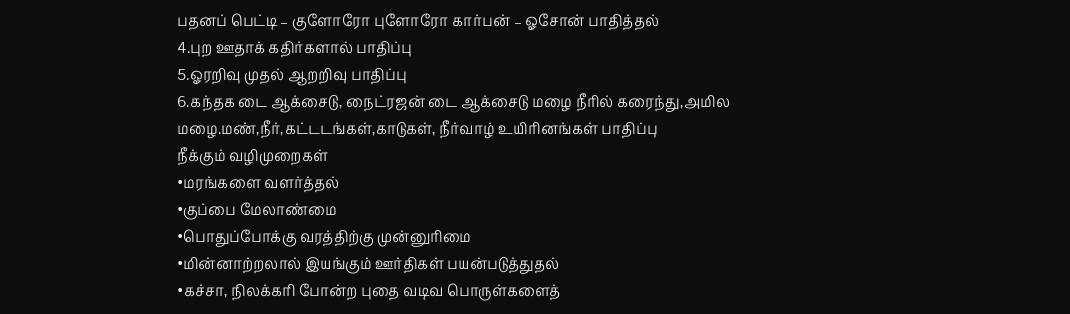பதனப் பெட்டி – குளோரோ புளோரோ கார்பன் – ஓசோன் பாதித்தல்
4.புற ஊதாக் கதிர்களால் பாதிப்பு
5.ஓரறிவு முதல் ஆறறிவு பாதிப்பு
6.கந்தக டை ஆக்சைடு, நைட்ரஜன் டை ஆக்சைடு மழை நீரில் கரைந்து,அமில மழை.மண்,நீர்,கட்டடங்கள்,காடுகள், நீர்வாழ் உயிரினங்கள் பாதிப்பு
நீக்கும் வழிமுறைகள்
•மரங்களை வளர்த்தல்
•குப்பை மேலாண்மை
•பொதுப்போக்கு வரத்திற்கு முன்னுரிமை
•மின்னாற்றலால் இயங்கும் ஊர்திகள் பயன்படுத்துதல்
•கச்சா, நிலக்கரி போன்ற புதை வடிவ பொருள்களைத்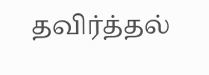தவிர்த்தல்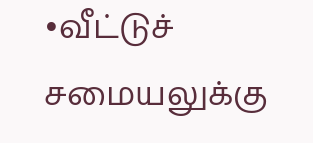•வீட்டுச் சமையலுக்கு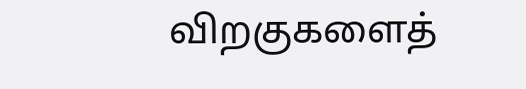விறகுகளைத்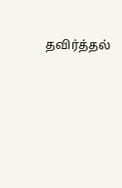தவிர்த்தல்